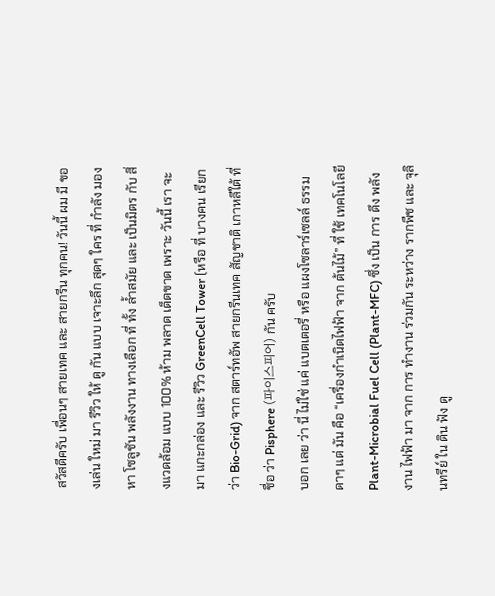สวัสดีครับ เพื่อนๆ สายเทค และ สายกรีน ทุกคน! วันนี้ ผม มี ของเล่น ใหม่ มา รีวิว ให้ ดู กัน แบบ เจาะลึก สุดๆ ใคร ที่ กำลัง มองหา โซลูชัน พลังงาน ทางเลือก ที่ ทั้ง ล้ำสมัย และ เป็นมิตร กับ สิ่งแวดล้อม แบบ 100% ห้าม พลาด เด็ดขาด เพราะ วันนี้ เรา จะ มา แกะกล่อง และ รีวิว GreenCell Tower (หรือ ที่ บางคน เรียกว่า Bio-Grid) จาก สตาร์ทอัพ สายกรีนเทค สัญชาติ เกาหลีใต้ ที่ ชื่อ ว่า Pisphere (파이스피어) กัน ครับ
บอก เลย ว่า นี่ ไม่ใช่ แค่ แบตเตอรี่ หรือ แผงโซลาร์เซลล์ ธรรมดาๆ แต่ มัน คือ “เครื่องกำเนิดไฟฟ้า จาก ต้นไม้” ที่ ใช้ เทคโนโลยี Plant-Microbial Fuel Cell (Plant-MFC) ซึ่ง เป็น การ ดึง พลังงาน ไฟฟ้า มา จาก การ ทำงาน ร่วมกัน ระหว่าง รากพืช และ จุลินทรีย์ ใน ดิน ฟัง ดู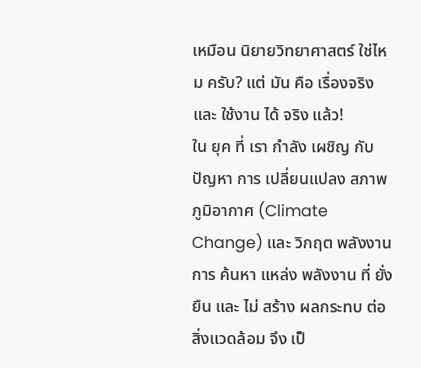เหมือน นิยายวิทยาศาสตร์ ใช่ไหม ครับ? แต่ มัน คือ เรื่องจริง และ ใช้งาน ได้ จริง แล้ว!
ใน ยุค ที่ เรา กำลัง เผชิญ กับ ปัญหา การ เปลี่ยนแปลง สภาพภูมิอากาศ (Climate Change) และ วิกฤต พลังงาน การ ค้นหา แหล่ง พลังงาน ที่ ยั่งยืน และ ไม่ สร้าง ผลกระทบ ต่อ สิ่งแวดล้อม จึง เป็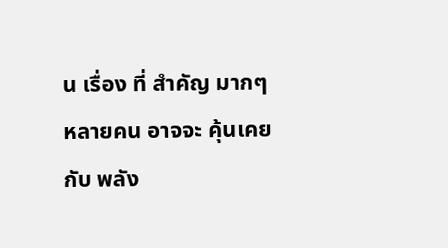น เรื่อง ที่ สำคัญ มากๆ หลายคน อาจจะ คุ้นเคย กับ พลัง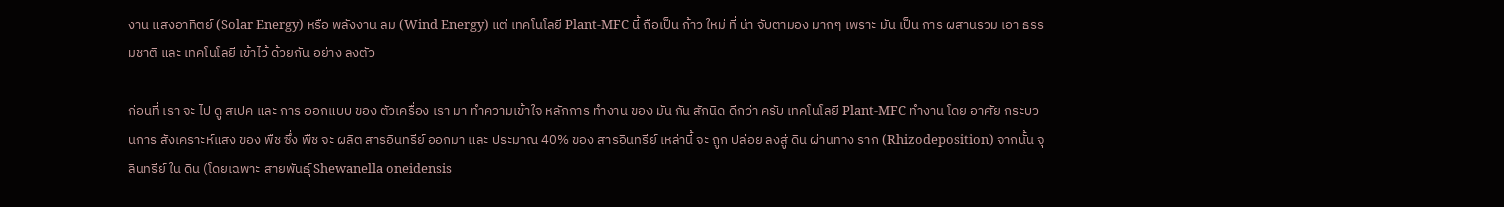งาน แสงอาทิตย์ (Solar Energy) หรือ พลังงาน ลม (Wind Energy) แต่ เทคโนโลยี Plant-MFC นี้ ถือเป็น ก้าว ใหม่ ที่ น่า จับตามอง มากๆ เพราะ มัน เป็น การ ผสานรวม เอา ธรรมชาติ และ เทคโนโลยี เข้าไว้ ด้วยกัน อย่าง ลงตัว

ก่อนที่ เรา จะ ไป ดู สเปค และ การ ออกแบบ ของ ตัวเครื่อง เรา มา ทำความเข้าใจ หลักการ ทำงาน ของ มัน กัน สักนิด ดีกว่า ครับ เทคโนโลยี Plant-MFC ทำงาน โดย อาศัย กระบวนการ สังเคราะห์แสง ของ พืช ซึ่ง พืช จะ ผลิต สารอินทรีย์ ออกมา และ ประมาณ 40% ของ สารอินทรีย์ เหล่านี้ จะ ถูก ปล่อย ลงสู่ ดิน ผ่านทาง ราก (Rhizodeposition) จากนั้น จุลินทรีย์ ใน ดิน (โดยเฉพาะ สายพันธุ์ Shewanella oneidensis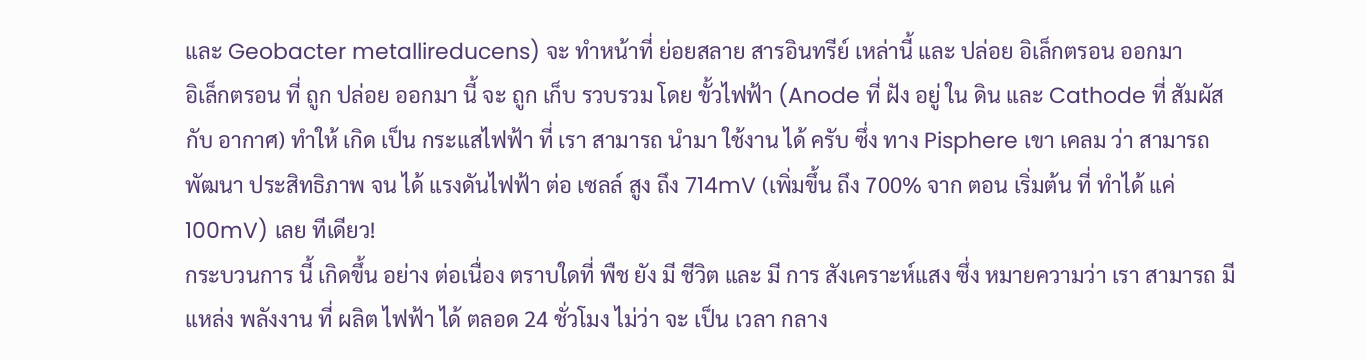และ Geobacter metallireducens) จะ ทำหน้าที่ ย่อยสลาย สารอินทรีย์ เหล่านี้ และ ปล่อย อิเล็กตรอน ออกมา
อิเล็กตรอน ที่ ถูก ปล่อย ออกมา นี้ จะ ถูก เก็บ รวบรวม โดย ขั้วไฟฟ้า (Anode ที่ ฝัง อยู่ ใน ดิน และ Cathode ที่ สัมผัส กับ อากาศ) ทำให้ เกิด เป็น กระแสไฟฟ้า ที่ เรา สามารถ นำมา ใช้งาน ได้ ครับ ซึ่ง ทาง Pisphere เขา เคลม ว่า สามารถ พัฒนา ประสิทธิภาพ จน ได้ แรงดันไฟฟ้า ต่อ เซลล์ สูง ถึง 714mV (เพิ่มขึ้น ถึง 700% จาก ตอน เริ่มต้น ที่ ทำได้ แค่ 100mV) เลย ทีเดียว!
กระบวนการ นี้ เกิดขึ้น อย่าง ต่อเนื่อง ตราบใดที่ พืช ยัง มี ชีวิต และ มี การ สังเคราะห์แสง ซึ่ง หมายความว่า เรา สามารถ มี แหล่ง พลังงาน ที่ ผลิต ไฟฟ้า ได้ ตลอด 24 ชั่วโมง ไม่ว่า จะ เป็น เวลา กลาง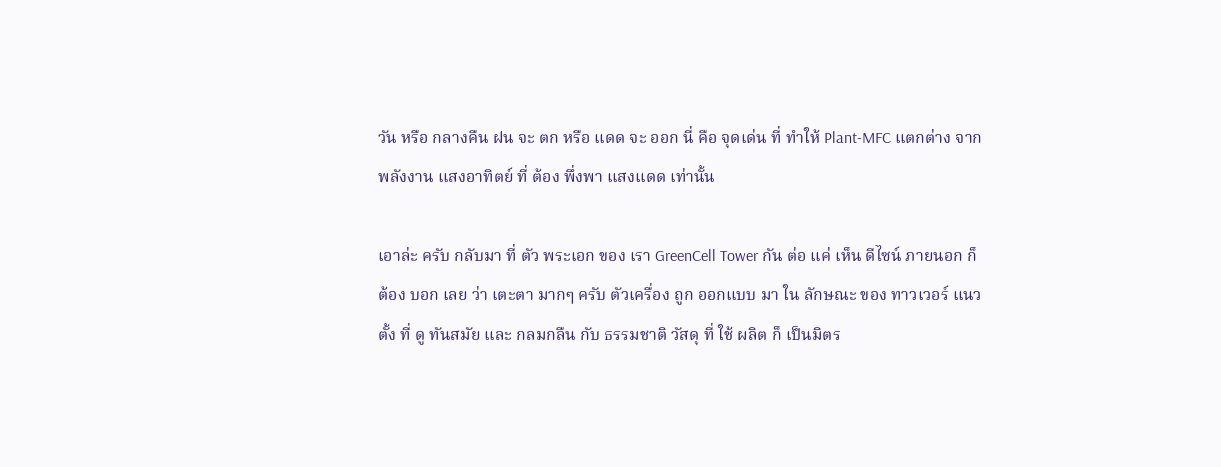วัน หรือ กลางคืน ฝน จะ ตก หรือ แดด จะ ออก นี่ คือ จุดเด่น ที่ ทำให้ Plant-MFC แตกต่าง จาก พลังงาน แสงอาทิตย์ ที่ ต้อง พึ่งพา แสงแดด เท่านั้น

เอาล่ะ ครับ กลับมา ที่ ตัว พระเอก ของ เรา GreenCell Tower กัน ต่อ แค่ เห็น ดีไซน์ ภายนอก ก็ ต้อง บอก เลย ว่า เตะตา มากๆ ครับ ตัวเครื่อง ถูก ออกแบบ มา ใน ลักษณะ ของ ทาวเวอร์ แนวตั้ง ที่ ดู ทันสมัย และ กลมกลืน กับ ธรรมชาติ วัสดุ ที่ ใช้ ผลิต ก็ เป็นมิตร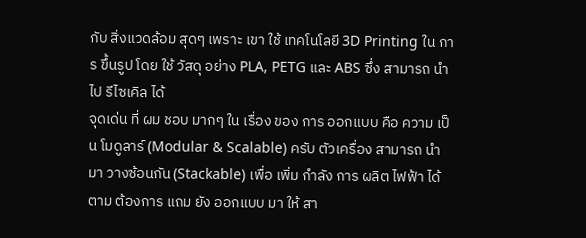กับ สิ่งแวดล้อม สุดๆ เพราะ เขา ใช้ เทคโนโลยี 3D Printing ใน การ ขึ้นรูป โดย ใช้ วัสดุ อย่าง PLA, PETG และ ABS ซึ่ง สามารถ นำไป รีไซเคิล ได้
จุดเด่น ที่ ผม ชอบ มากๆ ใน เรื่อง ของ การ ออกแบบ คือ ความ เป็น โมดูลาร์ (Modular & Scalable) ครับ ตัวเครื่อง สามารถ นำมา วางซ้อนกัน (Stackable) เพื่อ เพิ่ม กำลัง การ ผลิต ไฟฟ้า ได้ ตาม ต้องการ แถม ยัง ออกแบบ มา ให้ สา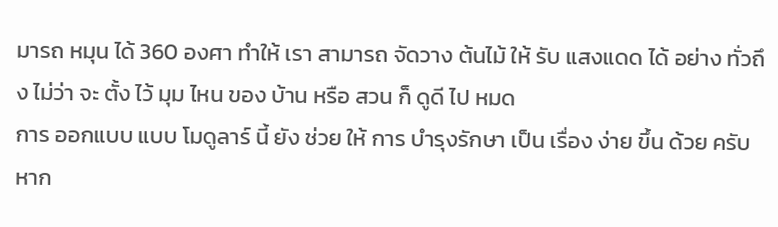มารถ หมุน ได้ 360 องศา ทำให้ เรา สามารถ จัดวาง ต้นไม้ ให้ รับ แสงแดด ได้ อย่าง ทั่วถึง ไม่ว่า จะ ตั้ง ไว้ มุม ไหน ของ บ้าน หรือ สวน ก็ ดูดี ไป หมด
การ ออกแบบ แบบ โมดูลาร์ นี้ ยัง ช่วย ให้ การ บำรุงรักษา เป็น เรื่อง ง่าย ขึ้น ด้วย ครับ หาก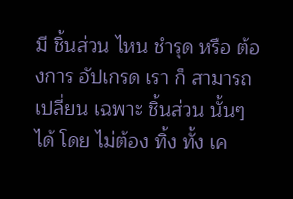มี ชิ้นส่วน ไหน ชำรุด หรือ ต้องการ อัปเกรด เรา ก็ สามารถ เปลี่ยน เฉพาะ ชิ้นส่วน นั้นๆ ได้ โดย ไม่ต้อง ทิ้ง ทั้ง เค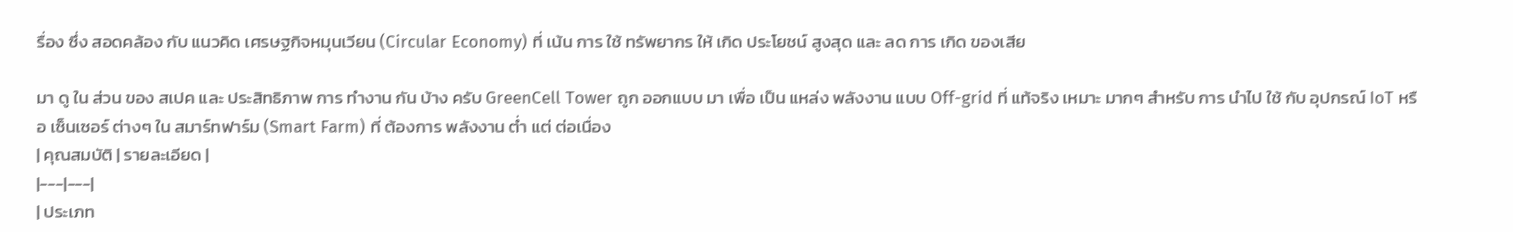รื่อง ซึ่ง สอดคล้อง กับ แนวคิด เศรษฐกิจหมุนเวียน (Circular Economy) ที่ เน้น การ ใช้ ทรัพยากร ให้ เกิด ประโยชน์ สูงสุด และ ลด การ เกิด ของเสีย

มา ดู ใน ส่วน ของ สเปค และ ประสิทธิภาพ การ ทำงาน กัน บ้าง ครับ GreenCell Tower ถูก ออกแบบ มา เพื่อ เป็น แหล่ง พลังงาน แบบ Off-grid ที่ แท้จริง เหมาะ มากๆ สำหรับ การ นำไป ใช้ กับ อุปกรณ์ IoT หรือ เซ็นเซอร์ ต่างๆ ใน สมาร์ทฟาร์ม (Smart Farm) ที่ ต้องการ พลังงาน ต่ำ แต่ ต่อเนื่อง
| คุณสมบัติ | รายละเอียด |
|---|---|
| ประเภท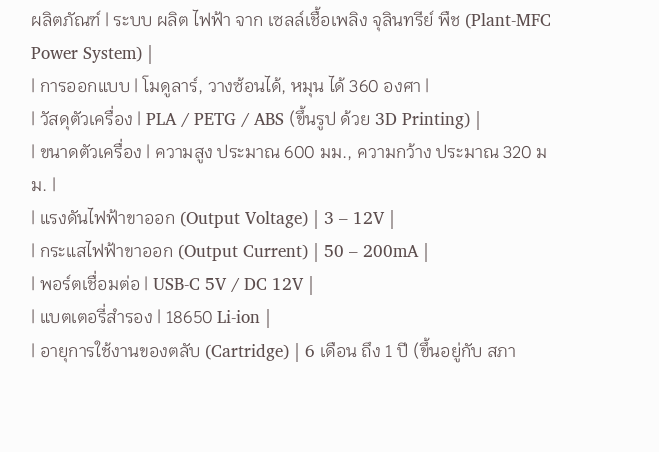ผลิตภัณฑ์ | ระบบ ผลิต ไฟฟ้า จาก เซลล์เชื้อเพลิง จุลินทรีย์ พืช (Plant-MFC Power System) |
| การออกแบบ | โมดูลาร์, วางซ้อนได้, หมุน ได้ 360 องศา |
| วัสดุตัวเครื่อง | PLA / PETG / ABS (ขึ้นรูป ด้วย 3D Printing) |
| ขนาดตัวเครื่อง | ความสูง ประมาณ 600 มม., ความกว้าง ประมาณ 320 มม. |
| แรงดันไฟฟ้าขาออก (Output Voltage) | 3 – 12V |
| กระแสไฟฟ้าขาออก (Output Current) | 50 – 200mA |
| พอร์ตเชื่อมต่อ | USB-C 5V / DC 12V |
| แบตเตอรี่สำรอง | 18650 Li-ion |
| อายุการใช้งานของตลับ (Cartridge) | 6 เดือน ถึง 1 ปี (ขึ้นอยู่กับ สภา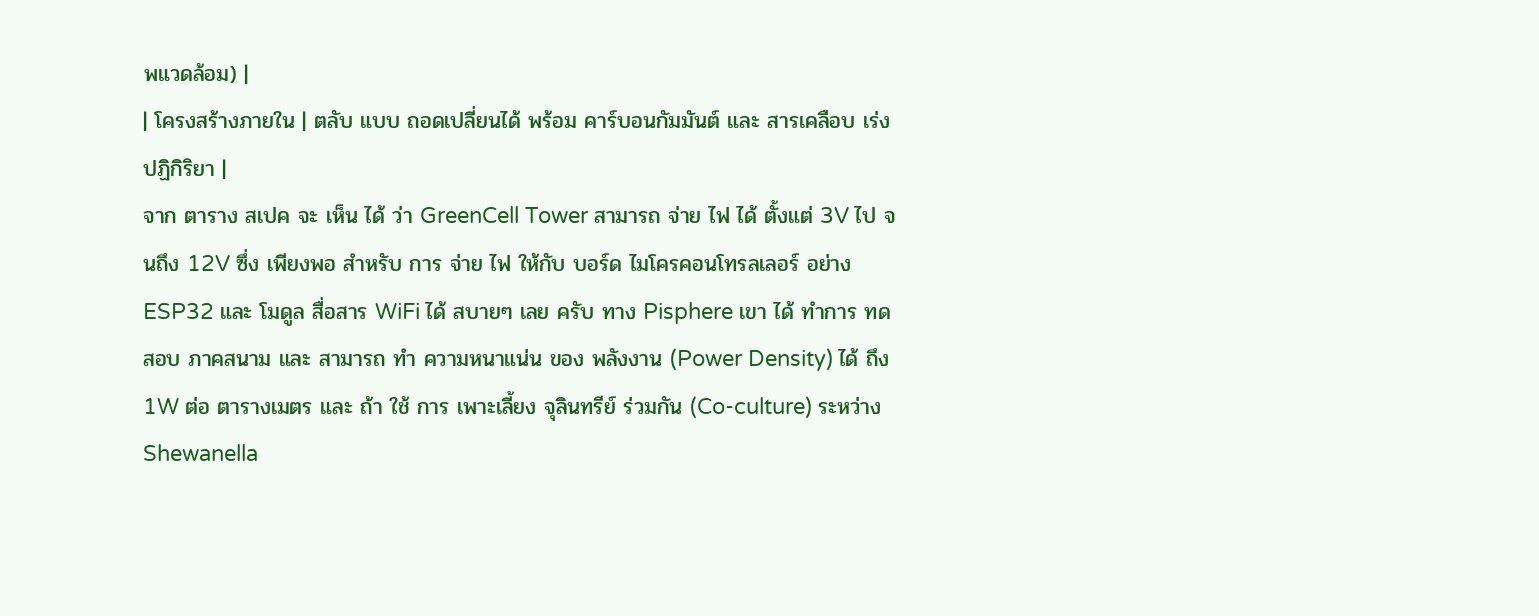พแวดล้อม) |
| โครงสร้างภายใน | ตลับ แบบ ถอดเปลี่ยนได้ พร้อม คาร์บอนกัมมันต์ และ สารเคลือบ เร่งปฏิกิริยา |
จาก ตาราง สเปค จะ เห็น ได้ ว่า GreenCell Tower สามารถ จ่าย ไฟ ได้ ตั้งแต่ 3V ไป จนถึง 12V ซึ่ง เพียงพอ สำหรับ การ จ่าย ไฟ ให้กับ บอร์ด ไมโครคอนโทรลเลอร์ อย่าง ESP32 และ โมดูล สื่อสาร WiFi ได้ สบายๆ เลย ครับ ทาง Pisphere เขา ได้ ทำการ ทดสอบ ภาคสนาม และ สามารถ ทำ ความหนาแน่น ของ พลังงาน (Power Density) ได้ ถึง 1W ต่อ ตารางเมตร และ ถ้า ใช้ การ เพาะเลี้ยง จุลินทรีย์ ร่วมกัน (Co-culture) ระหว่าง Shewanella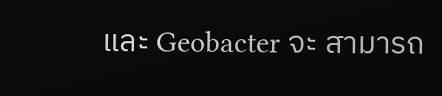และ Geobacter จะ สามารถ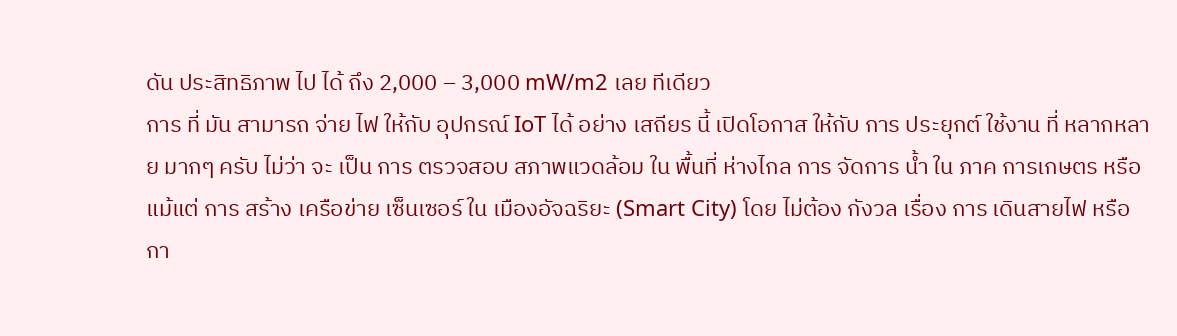ดัน ประสิทธิภาพ ไป ได้ ถึง 2,000 – 3,000 mW/m2 เลย ทีเดียว
การ ที่ มัน สามารถ จ่าย ไฟ ให้กับ อุปกรณ์ IoT ได้ อย่าง เสถียร นี้ เปิดโอกาส ให้กับ การ ประยุกต์ ใช้งาน ที่ หลากหลาย มากๆ ครับ ไม่ว่า จะ เป็น การ ตรวจสอบ สภาพแวดล้อม ใน พื้นที่ ห่างไกล การ จัดการ น้ำ ใน ภาค การเกษตร หรือ แม้แต่ การ สร้าง เครือข่าย เซ็นเซอร์ ใน เมืองอัจฉริยะ (Smart City) โดย ไม่ต้อง กังวล เรื่อง การ เดินสายไฟ หรือ กา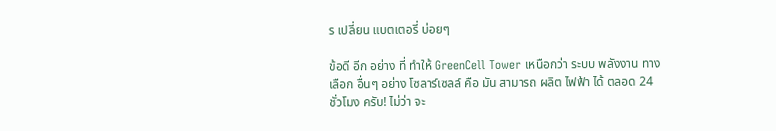ร เปลี่ยน แบตเตอรี่ บ่อยๆ

ข้อดี อีก อย่าง ที่ ทำให้ GreenCell Tower เหนือกว่า ระบบ พลังงาน ทางเลือก อื่นๆ อย่าง โซลาร์เซลล์ คือ มัน สามารถ ผลิต ไฟฟ้า ได้ ตลอด 24 ชั่วโมง ครับ! ไม่ว่า จะ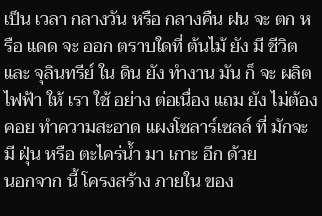เป็น เวลา กลางวัน หรือ กลางคืน ฝน จะ ตก หรือ แดด จะ ออก ตราบใดที่ ต้นไม้ ยัง มี ชีวิต และ จุลินทรีย์ ใน ดิน ยัง ทำงาน มัน ก็ จะ ผลิต ไฟฟ้า ให้ เรา ใช้ อย่าง ต่อเนื่อง แถม ยัง ไม่ต้อง คอย ทำความสะอาด แผงโซลาร์เซลล์ ที่ มักจะ มี ฝุ่น หรือ ตะไคร่น้ำ มา เกาะ อีก ด้วย
นอกจาก นี้ โครงสร้าง ภายใน ของ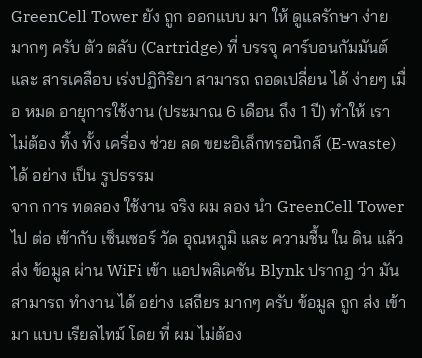GreenCell Tower ยัง ถูก ออกแบบ มา ให้ ดูแลรักษา ง่าย มากๆ ครับ ตัว ตลับ (Cartridge) ที่ บรรจุ คาร์บอนกัมมันต์ และ สารเคลือบ เร่งปฏิกิริยา สามารถ ถอดเปลี่ยน ได้ ง่ายๆ เมื่อ หมด อายุการใช้งาน (ประมาณ 6 เดือน ถึง 1 ปี) ทำให้ เรา ไม่ต้อง ทิ้ง ทั้ง เครื่อง ช่วย ลด ขยะอิเล็กทรอนิกส์ (E-waste) ได้ อย่าง เป็น รูปธรรม
จาก การ ทดลอง ใช้งาน จริง ผม ลอง นำ GreenCell Tower ไป ต่อ เข้ากับ เซ็นเซอร์ วัด อุณหภูมิ และ ความชื้น ใน ดิน แล้ว ส่ง ข้อมูล ผ่าน WiFi เข้า แอปพลิเคชัน Blynk ปรากฏ ว่า มัน สามารถ ทำงาน ได้ อย่าง เสถียร มากๆ ครับ ข้อมูล ถูก ส่ง เข้ามา แบบ เรียลไทม์ โดย ที่ ผม ไม่ต้อง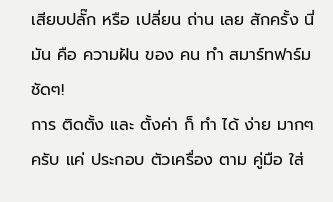เสียบปลั๊ก หรือ เปลี่ยน ถ่าน เลย สักครั้ง นี่ มัน คือ ความฝัน ของ คน ทำ สมาร์ทฟาร์ม ชัดๆ!
การ ติดตั้ง และ ตั้งค่า ก็ ทำ ได้ ง่าย มากๆ ครับ แค่ ประกอบ ตัวเครื่อง ตาม คู่มือ ใส่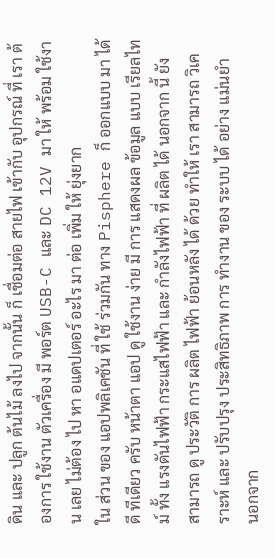ดิน และ ปลูก ต้นไม้ ลงไป จากนั้น ก็ เชื่อมต่อ สายไฟ เข้ากับ อุปกรณ์ ที่ เรา ต้องการ ใช้งาน ตัวเครื่อง มี พอร์ต USB-C และ DC 12V มา ให้ พร้อม ใช้งาน เลย ไม่ต้อง ไป หา อแดปเตอร์ อะไร มา ต่อ เพิ่ม ให้ ยุ่งยาก
ใน ส่วน ของ แอปพลิเคชัน ที่ ใช้ ร่วมกัน ทาง Pisphere ก็ ออกแบบ มา ได้ ดี ทีเดียว ครับ หน้าตา แอป ดู ใช้งาน ง่าย มี การ แสดงผล ข้อมูล แบบ เรียลไทม์ ทั้ง แรงดันไฟฟ้า กระแสไฟฟ้า และ กำลังไฟฟ้า ที่ ผลิต ได้ นอกจาก นี้ ยัง สามารถ ดู ประวัติ การ ผลิต ไฟฟ้า ย้อนหลัง ได้ ด้วย ทำให้ เรา สามารถ วิเคราะห์ และ ปรับปรุง ประสิทธิภาพ การ ทำงาน ของ ระบบ ได้ อย่าง แม่นยำ
นอกจาก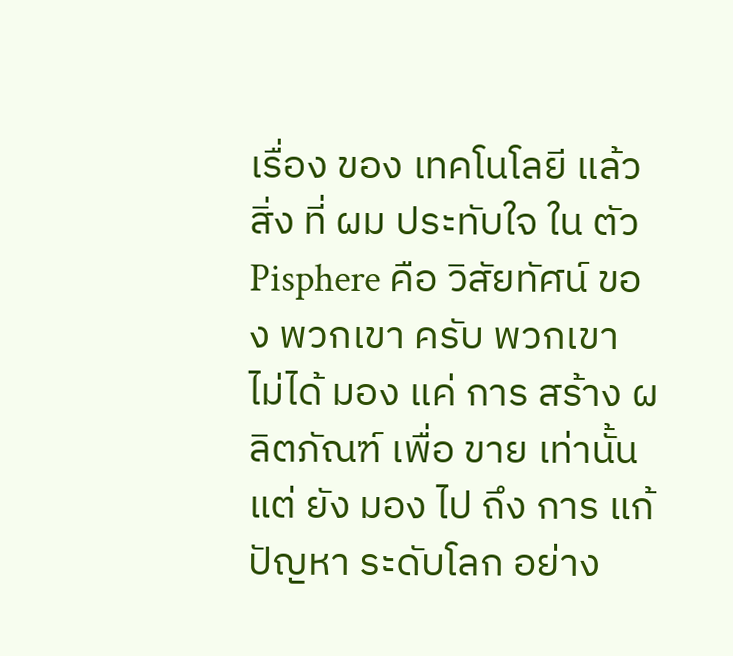เรื่อง ของ เทคโนโลยี แล้ว สิ่ง ที่ ผม ประทับใจ ใน ตัว Pisphere คือ วิสัยทัศน์ ของ พวกเขา ครับ พวกเขา ไม่ได้ มอง แค่ การ สร้าง ผลิตภัณฑ์ เพื่อ ขาย เท่านั้น แต่ ยัง มอง ไป ถึง การ แก้ปัญหา ระดับโลก อย่าง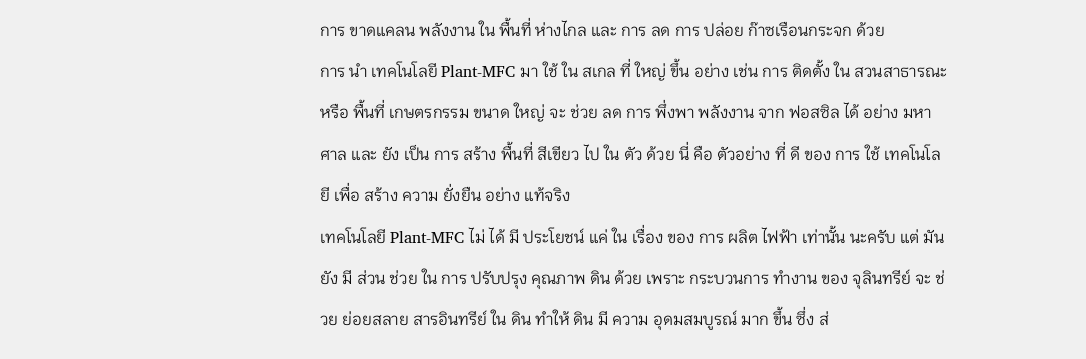การ ขาดแคลน พลังงาน ใน พื้นที่ ห่างไกล และ การ ลด การ ปล่อย ก๊าซเรือนกระจก ด้วย
การ นำ เทคโนโลยี Plant-MFC มา ใช้ ใน สเกล ที่ ใหญ่ ขึ้น อย่าง เช่น การ ติดตั้ง ใน สวนสาธารณะ หรือ พื้นที่ เกษตรกรรม ขนาด ใหญ่ จะ ช่วย ลด การ พึ่งพา พลังงาน จาก ฟอสซิล ได้ อย่าง มหาศาล และ ยัง เป็น การ สร้าง พื้นที่ สีเขียว ไป ใน ตัว ด้วย นี่ คือ ตัวอย่าง ที่ ดี ของ การ ใช้ เทคโนโลยี เพื่อ สร้าง ความ ยั่งยืน อย่าง แท้จริง
เทคโนโลยี Plant-MFC ไม่ ได้ มี ประโยชน์ แค่ ใน เรื่อง ของ การ ผลิต ไฟฟ้า เท่านั้น นะครับ แต่ มัน ยัง มี ส่วน ช่วย ใน การ ปรับปรุง คุณภาพ ดิน ด้วย เพราะ กระบวนการ ทำงาน ของ จุลินทรีย์ จะ ช่วย ย่อยสลาย สารอินทรีย์ ใน ดิน ทำให้ ดิน มี ความ อุดมสมบูรณ์ มาก ขึ้น ซึ่ง ส่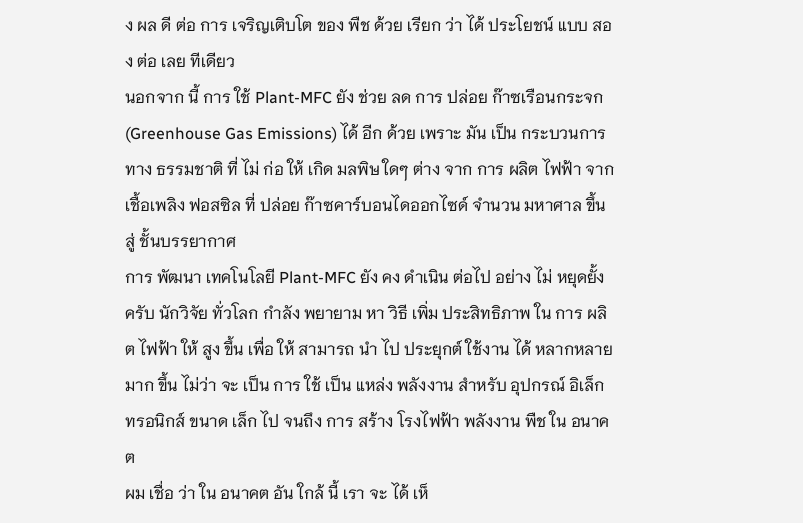ง ผล ดี ต่อ การ เจริญเติบโต ของ พืช ด้วย เรียก ว่า ได้ ประโยชน์ แบบ สอง ต่อ เลย ทีเดียว
นอกจาก นี้ การ ใช้ Plant-MFC ยัง ช่วย ลด การ ปล่อย ก๊าซเรือนกระจก (Greenhouse Gas Emissions) ได้ อีก ด้วย เพราะ มัน เป็น กระบวนการ ทาง ธรรมชาติ ที่ ไม่ ก่อ ให้ เกิด มลพิษ ใดๆ ต่าง จาก การ ผลิต ไฟฟ้า จาก เชื้อเพลิง ฟอสซิล ที่ ปล่อย ก๊าซคาร์บอนไดออกไซด์ จำนวน มหาศาล ขึ้น สู่ ชั้นบรรยากาศ
การ พัฒนา เทคโนโลยี Plant-MFC ยัง คง ดำเนิน ต่อไป อย่าง ไม่ หยุดยั้ง ครับ นักวิจัย ทั่วโลก กำลัง พยายาม หา วิธี เพิ่ม ประสิทธิภาพ ใน การ ผลิต ไฟฟ้า ให้ สูง ขึ้น เพื่อ ให้ สามารถ นำ ไป ประยุกต์ ใช้งาน ได้ หลากหลาย มาก ขึ้น ไม่ว่า จะ เป็น การ ใช้ เป็น แหล่ง พลังงาน สำหรับ อุปกรณ์ อิเล็กทรอนิกส์ ขนาด เล็ก ไป จนถึง การ สร้าง โรงไฟฟ้า พลังงาน พืช ใน อนาคต
ผม เชื่อ ว่า ใน อนาคต อัน ใกล้ นี้ เรา จะ ได้ เห็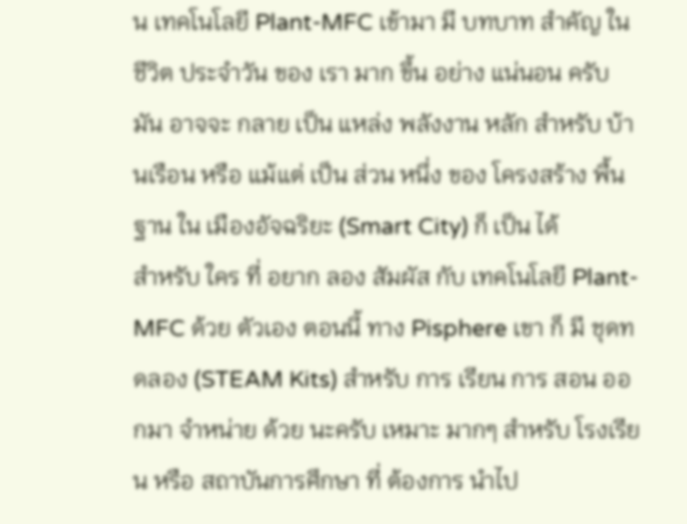น เทคโนโลยี Plant-MFC เข้ามา มี บทบาท สำคัญ ใน ชีวิต ประจำวัน ของ เรา มาก ขึ้น อย่าง แน่นอน ครับ มัน อาจจะ กลาย เป็น แหล่ง พลังงาน หลัก สำหรับ บ้านเรือน หรือ แม้แต่ เป็น ส่วน หนึ่ง ของ โครงสร้าง พื้นฐาน ใน เมืองอัจฉริยะ (Smart City) ก็ เป็น ได้
สำหรับ ใคร ที่ อยาก ลอง สัมผัส กับ เทคโนโลยี Plant-MFC ด้วย ตัวเอง ตอนนี้ ทาง Pisphere เขา ก็ มี ชุดทดลอง (STEAM Kits) สำหรับ การ เรียน การ สอน ออกมา จำหน่าย ด้วย นะครับ เหมาะ มากๆ สำหรับ โรงเรียน หรือ สถาบันการศึกษา ที่ ต้องการ นำไป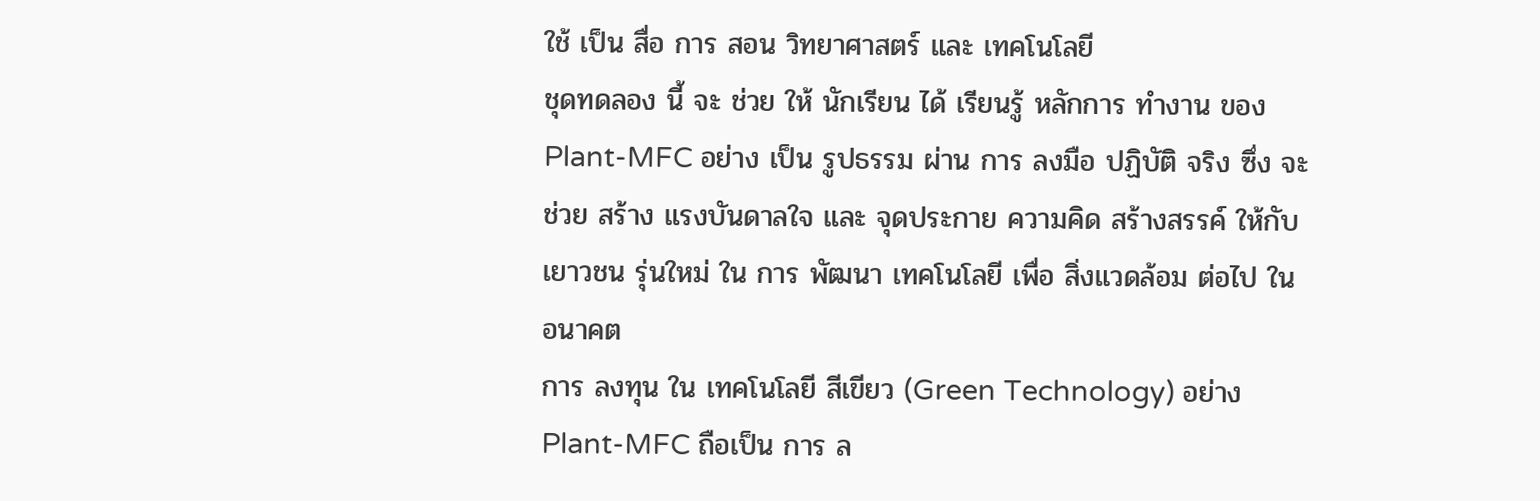ใช้ เป็น สื่อ การ สอน วิทยาศาสตร์ และ เทคโนโลยี
ชุดทดลอง นี้ จะ ช่วย ให้ นักเรียน ได้ เรียนรู้ หลักการ ทำงาน ของ Plant-MFC อย่าง เป็น รูปธรรม ผ่าน การ ลงมือ ปฏิบัติ จริง ซึ่ง จะ ช่วย สร้าง แรงบันดาลใจ และ จุดประกาย ความคิด สร้างสรรค์ ให้กับ เยาวชน รุ่นใหม่ ใน การ พัฒนา เทคโนโลยี เพื่อ สิ่งแวดล้อม ต่อไป ใน อนาคต
การ ลงทุน ใน เทคโนโลยี สีเขียว (Green Technology) อย่าง Plant-MFC ถือเป็น การ ล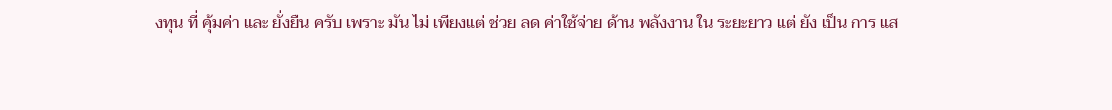งทุน ที่ คุ้มค่า และ ยั่งยืน ครับ เพราะ มัน ไม่ เพียงแต่ ช่วย ลด ค่าใช้จ่าย ด้าน พลังงาน ใน ระยะยาว แต่ ยัง เป็น การ แส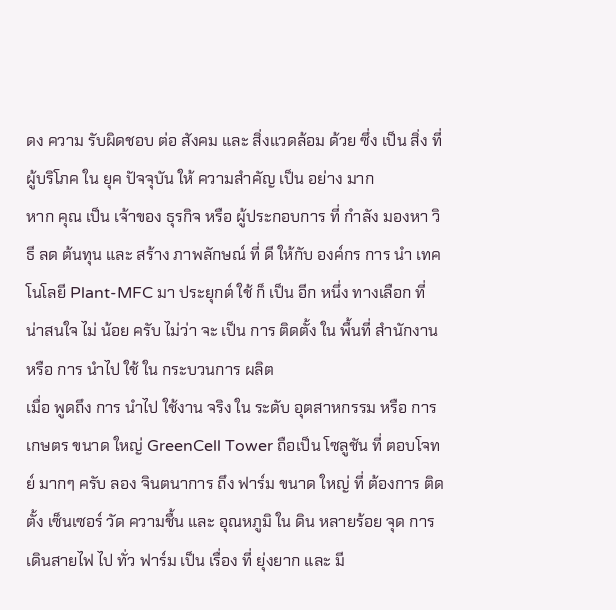ดง ความ รับผิดชอบ ต่อ สังคม และ สิ่งแวดล้อม ด้วย ซึ่ง เป็น สิ่ง ที่ ผู้บริโภค ใน ยุค ปัจจุบัน ให้ ความสำคัญ เป็น อย่าง มาก
หาก คุณ เป็น เจ้าของ ธุรกิจ หรือ ผู้ประกอบการ ที่ กำลัง มองหา วิธี ลด ต้นทุน และ สร้าง ภาพลักษณ์ ที่ ดี ให้กับ องค์กร การ นำ เทคโนโลยี Plant-MFC มา ประยุกต์ ใช้ ก็ เป็น อีก หนึ่ง ทางเลือก ที่ น่าสนใจ ไม่ น้อย ครับ ไม่ว่า จะ เป็น การ ติดตั้ง ใน พื้นที่ สำนักงาน หรือ การ นำไป ใช้ ใน กระบวนการ ผลิต
เมื่อ พูดถึง การ นำไป ใช้งาน จริง ใน ระดับ อุตสาหกรรม หรือ การเกษตร ขนาด ใหญ่ GreenCell Tower ถือเป็น โซลูชัน ที่ ตอบโจทย์ มากๆ ครับ ลอง จินตนาการ ถึง ฟาร์ม ขนาด ใหญ่ ที่ ต้องการ ติดตั้ง เซ็นเซอร์ วัด ความชื้น และ อุณหภูมิ ใน ดิน หลายร้อย จุด การ เดินสายไฟ ไป ทั่ว ฟาร์ม เป็น เรื่อง ที่ ยุ่งยาก และ มี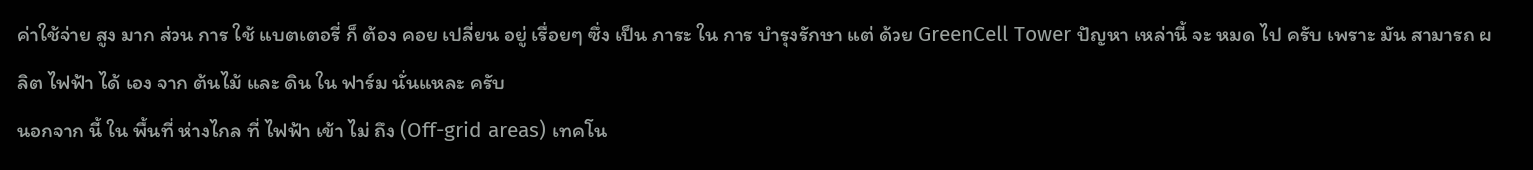ค่าใช้จ่าย สูง มาก ส่วน การ ใช้ แบตเตอรี่ ก็ ต้อง คอย เปลี่ยน อยู่ เรื่อยๆ ซึ่ง เป็น ภาระ ใน การ บำรุงรักษา แต่ ด้วย GreenCell Tower ปัญหา เหล่านี้ จะ หมด ไป ครับ เพราะ มัน สามารถ ผลิต ไฟฟ้า ได้ เอง จาก ต้นไม้ และ ดิน ใน ฟาร์ม นั่นแหละ ครับ
นอกจาก นี้ ใน พื้นที่ ห่างไกล ที่ ไฟฟ้า เข้า ไม่ ถึง (Off-grid areas) เทคโน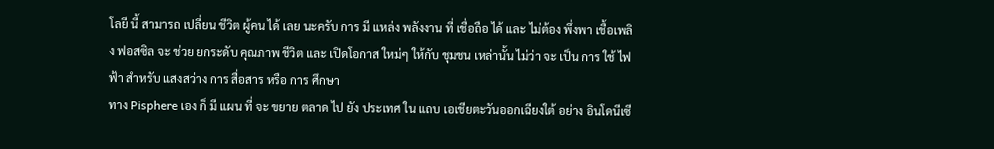โลยี นี้ สามารถ เปลี่ยน ชีวิต ผู้คน ได้ เลย นะครับ การ มี แหล่ง พลังงาน ที่ เชื่อถือ ได้ และ ไม่ต้อง พึ่งพา เชื้อเพลิง ฟอสซิล จะ ช่วย ยกระดับ คุณภาพ ชีวิต และ เปิดโอกาส ใหม่ๆ ให้กับ ชุมชน เหล่านั้น ไม่ว่า จะ เป็น การ ใช้ ไฟฟ้า สำหรับ แสงสว่าง การ สื่อสาร หรือ การ ศึกษา
ทาง Pisphere เอง ก็ มี แผน ที่ จะ ขยาย ตลาด ไป ยัง ประเทศ ใน แถบ เอเชียตะวันออกเฉียงใต้ อย่าง อินโดนีเซี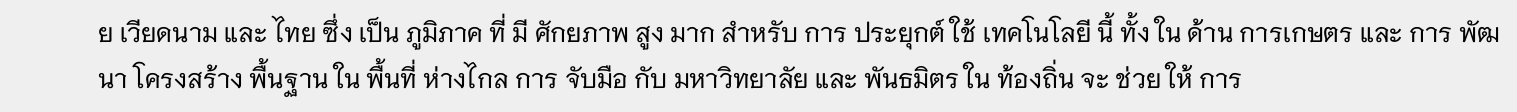ย เวียดนาม และ ไทย ซึ่ง เป็น ภูมิภาค ที่ มี ศักยภาพ สูง มาก สำหรับ การ ประยุกต์ ใช้ เทคโนโลยี นี้ ทั้ง ใน ด้าน การเกษตร และ การ พัฒนา โครงสร้าง พื้นฐาน ใน พื้นที่ ห่างไกล การ จับมือ กับ มหาวิทยาลัย และ พันธมิตร ใน ท้องถิ่น จะ ช่วย ให้ การ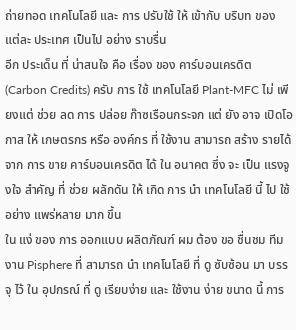ถ่ายทอด เทคโนโลยี และ การ ปรับใช้ ให้ เข้ากับ บริบท ของ แต่ละ ประเทศ เป็นไป อย่าง ราบรื่น
อีก ประเด็น ที่ น่าสนใจ คือ เรื่อง ของ คาร์บอนเครดิต (Carbon Credits) ครับ การ ใช้ เทคโนโลยี Plant-MFC ไม่ เพียงแต่ ช่วย ลด การ ปล่อย ก๊าซเรือนกระจก แต่ ยัง อาจ เปิดโอกาส ให้ เกษตรกร หรือ องค์กร ที่ ใช้งาน สามารถ สร้าง รายได้ จาก การ ขาย คาร์บอนเครดิต ได้ ใน อนาคต ซึ่ง จะ เป็น แรงจูงใจ สำคัญ ที่ ช่วย ผลักดัน ให้ เกิด การ นำ เทคโนโลยี นี้ ไป ใช้ อย่าง แพร่หลาย มาก ขึ้น
ใน แง่ ของ การ ออกแบบ ผลิตภัณฑ์ ผม ต้อง ขอ ชื่นชม ทีมงาน Pisphere ที่ สามารถ นำ เทคโนโลยี ที่ ดู ซับซ้อน มา บรรจุ ไว้ ใน อุปกรณ์ ที่ ดู เรียบง่าย และ ใช้งาน ง่าย ขนาด นี้ การ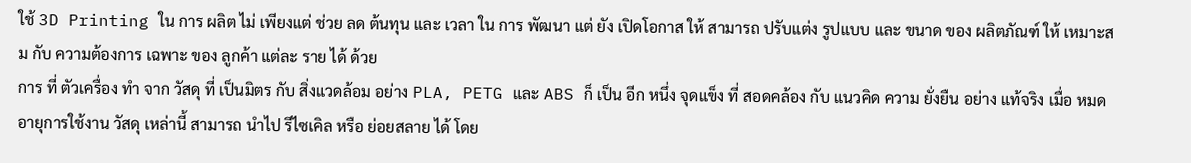ใช้ 3D Printing ใน การ ผลิต ไม่ เพียงแต่ ช่วย ลด ต้นทุน และ เวลา ใน การ พัฒนา แต่ ยัง เปิดโอกาส ให้ สามารถ ปรับแต่ง รูปแบบ และ ขนาด ของ ผลิตภัณฑ์ ให้ เหมาะสม กับ ความต้องการ เฉพาะ ของ ลูกค้า แต่ละ ราย ได้ ด้วย
การ ที่ ตัวเครื่อง ทำ จาก วัสดุ ที่ เป็นมิตร กับ สิ่งแวดล้อม อย่าง PLA, PETG และ ABS ก็ เป็น อีก หนึ่ง จุดแข็ง ที่ สอดคล้อง กับ แนวคิด ความ ยั่งยืน อย่าง แท้จริง เมื่อ หมด อายุการใช้งาน วัสดุ เหล่านี้ สามารถ นำไป รีไซเคิล หรือ ย่อยสลาย ได้ โดย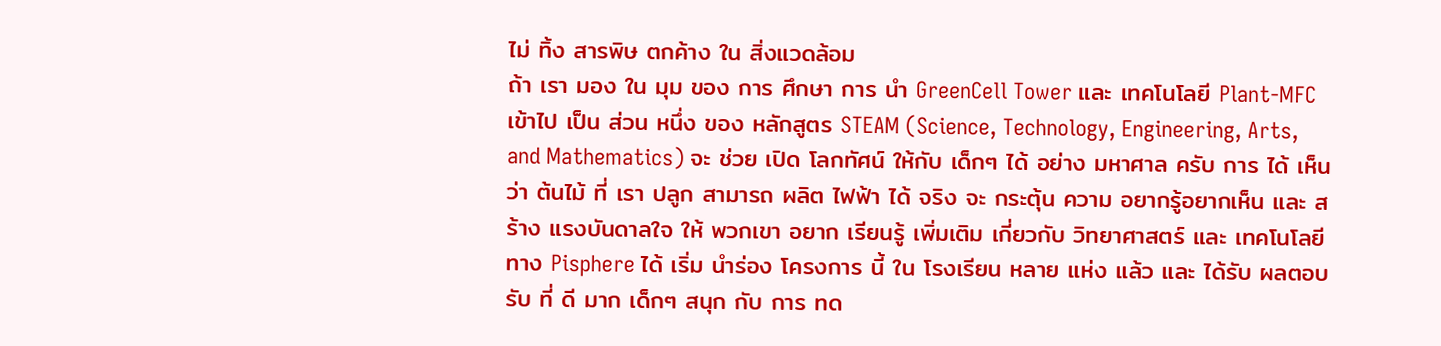ไม่ ทิ้ง สารพิษ ตกค้าง ใน สิ่งแวดล้อม
ถ้า เรา มอง ใน มุม ของ การ ศึกษา การ นำ GreenCell Tower และ เทคโนโลยี Plant-MFC เข้าไป เป็น ส่วน หนึ่ง ของ หลักสูตร STEAM (Science, Technology, Engineering, Arts, and Mathematics) จะ ช่วย เปิด โลกทัศน์ ให้กับ เด็กๆ ได้ อย่าง มหาศาล ครับ การ ได้ เห็น ว่า ต้นไม้ ที่ เรา ปลูก สามารถ ผลิต ไฟฟ้า ได้ จริง จะ กระตุ้น ความ อยากรู้อยากเห็น และ สร้าง แรงบันดาลใจ ให้ พวกเขา อยาก เรียนรู้ เพิ่มเติม เกี่ยวกับ วิทยาศาสตร์ และ เทคโนโลยี
ทาง Pisphere ได้ เริ่ม นำร่อง โครงการ นี้ ใน โรงเรียน หลาย แห่ง แล้ว และ ได้รับ ผลตอบรับ ที่ ดี มาก เด็กๆ สนุก กับ การ ทด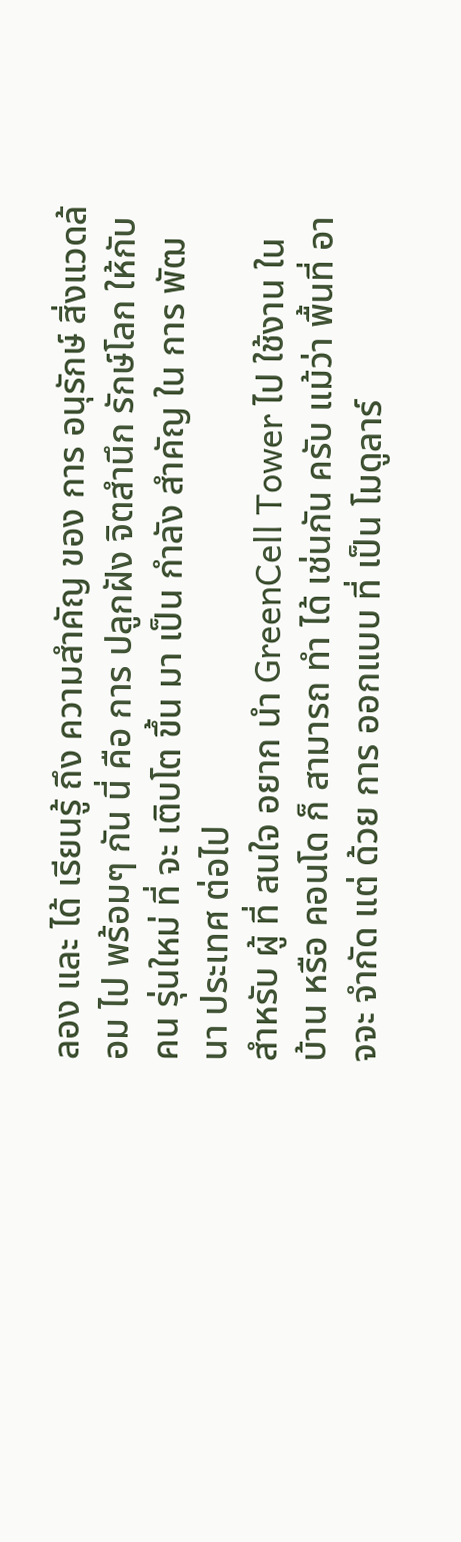ลอง และ ได้ เรียนรู้ ถึง ความสำคัญ ของ การ อนุรักษ์ สิ่งแวดล้อม ไป พร้อมๆ กัน นี่ คือ การ ปลูกฝัง จิตสำนึก รักษ์โลก ให้กับ คน รุ่นใหม่ ที่ จะ เติบโต ขึ้น มา เป็น กำลัง สำคัญ ใน การ พัฒนา ประเทศ ต่อไป
สำหรับ ผู้ ที่ สนใจ อยาก นำ GreenCell Tower ไป ใช้งาน ใน บ้าน หรือ คอนโด ก็ สามารถ ทำ ได้ เช่นกัน ครับ แม้ว่า พื้นที่ อาจจะ จำกัด แต่ ด้วย การ ออกแบบ ที่ เป็น โมดูลาร์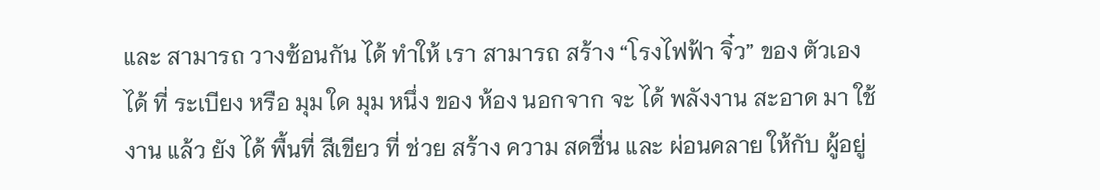และ สามารถ วางซ้อนกัน ได้ ทำให้ เรา สามารถ สร้าง “โรงไฟฟ้า จิ๋ว” ของ ตัวเอง ได้ ที่ ระเบียง หรือ มุม ใด มุม หนึ่ง ของ ห้อง นอกจาก จะ ได้ พลังงาน สะอาด มา ใช้งาน แล้ว ยัง ได้ พื้นที่ สีเขียว ที่ ช่วย สร้าง ความ สดชื่น และ ผ่อนคลาย ให้กับ ผู้อยู่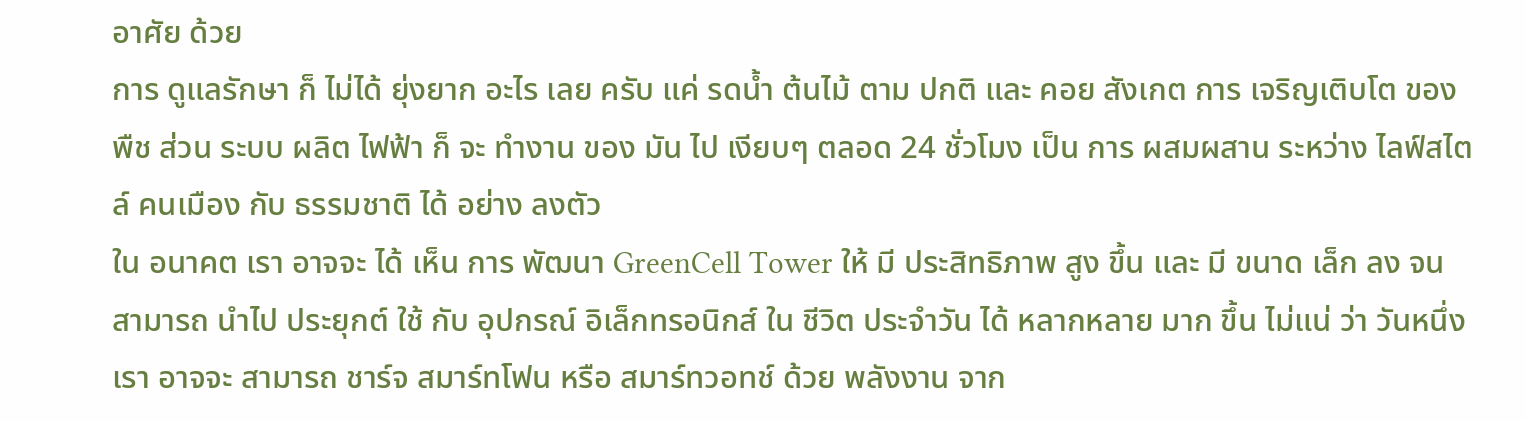อาศัย ด้วย
การ ดูแลรักษา ก็ ไม่ได้ ยุ่งยาก อะไร เลย ครับ แค่ รดน้ำ ต้นไม้ ตาม ปกติ และ คอย สังเกต การ เจริญเติบโต ของ พืช ส่วน ระบบ ผลิต ไฟฟ้า ก็ จะ ทำงาน ของ มัน ไป เงียบๆ ตลอด 24 ชั่วโมง เป็น การ ผสมผสาน ระหว่าง ไลฟ์สไตล์ คนเมือง กับ ธรรมชาติ ได้ อย่าง ลงตัว
ใน อนาคต เรา อาจจะ ได้ เห็น การ พัฒนา GreenCell Tower ให้ มี ประสิทธิภาพ สูง ขึ้น และ มี ขนาด เล็ก ลง จน สามารถ นำไป ประยุกต์ ใช้ กับ อุปกรณ์ อิเล็กทรอนิกส์ ใน ชีวิต ประจำวัน ได้ หลากหลาย มาก ขึ้น ไม่แน่ ว่า วันหนึ่ง เรา อาจจะ สามารถ ชาร์จ สมาร์ทโฟน หรือ สมาร์ทวอทช์ ด้วย พลังงาน จาก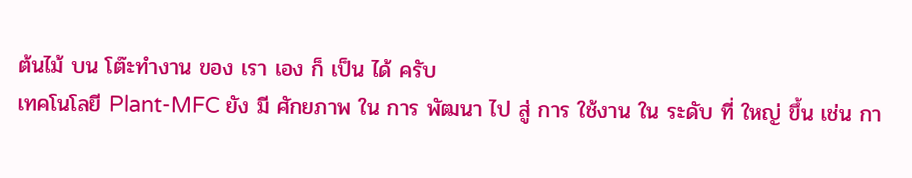ต้นไม้ บน โต๊ะทำงาน ของ เรา เอง ก็ เป็น ได้ ครับ
เทคโนโลยี Plant-MFC ยัง มี ศักยภาพ ใน การ พัฒนา ไป สู่ การ ใช้งาน ใน ระดับ ที่ ใหญ่ ขึ้น เช่น กา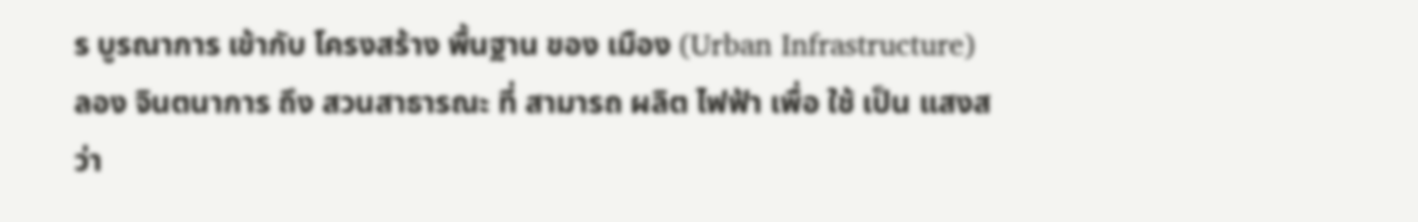ร บูรณาการ เข้ากับ โครงสร้าง พื้นฐาน ของ เมือง (Urban Infrastructure) ลอง จินตนาการ ถึง สวนสาธารณะ ที่ สามารถ ผลิต ไฟฟ้า เพื่อ ใช้ เป็น แสงสว่า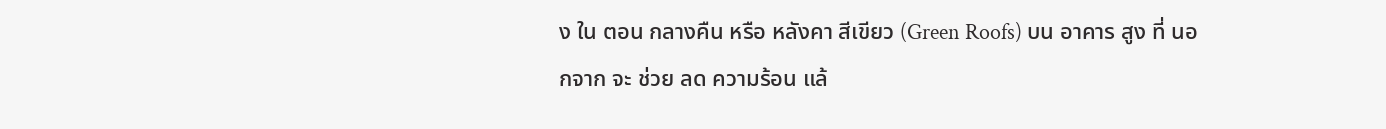ง ใน ตอน กลางคืน หรือ หลังคา สีเขียว (Green Roofs) บน อาคาร สูง ที่ นอกจาก จะ ช่วย ลด ความร้อน แล้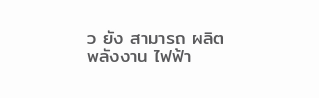ว ยัง สามารถ ผลิต พลังงาน ไฟฟ้า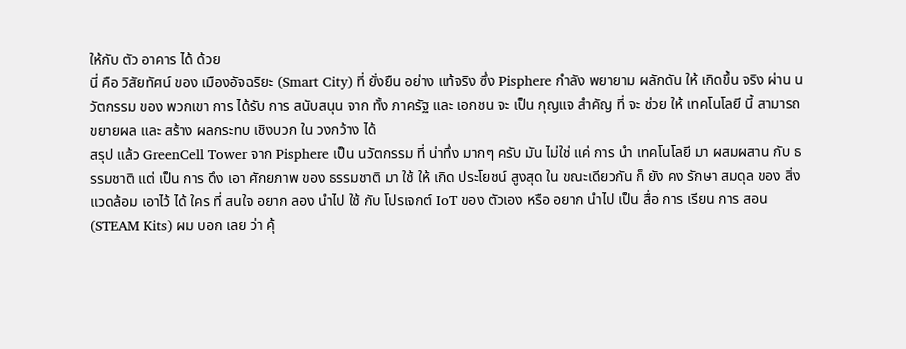ให้กับ ตัว อาคาร ได้ ด้วย
นี่ คือ วิสัยทัศน์ ของ เมืองอัจฉริยะ (Smart City) ที่ ยั่งยืน อย่าง แท้จริง ซึ่ง Pisphere กำลัง พยายาม ผลักดัน ให้ เกิดขึ้น จริง ผ่าน นวัตกรรม ของ พวกเขา การ ได้รับ การ สนับสนุน จาก ทั้ง ภาครัฐ และ เอกชน จะ เป็น กุญแจ สำคัญ ที่ จะ ช่วย ให้ เทคโนโลยี นี้ สามารถ ขยายผล และ สร้าง ผลกระทบ เชิงบวก ใน วงกว้าง ได้
สรุป แล้ว GreenCell Tower จาก Pisphere เป็น นวัตกรรม ที่ น่าทึ่ง มากๆ ครับ มัน ไม่ใช่ แค่ การ นำ เทคโนโลยี มา ผสมผสาน กับ ธรรมชาติ แต่ เป็น การ ดึง เอา ศักยภาพ ของ ธรรมชาติ มา ใช้ ให้ เกิด ประโยชน์ สูงสุด ใน ขณะเดียวกัน ก็ ยัง คง รักษา สมดุล ของ สิ่งแวดล้อม เอาไว้ ได้ ใคร ที่ สนใจ อยาก ลอง นำไป ใช้ กับ โปรเจกต์ IoT ของ ตัวเอง หรือ อยาก นำไป เป็น สื่อ การ เรียน การ สอน (STEAM Kits) ผม บอก เลย ว่า คุ้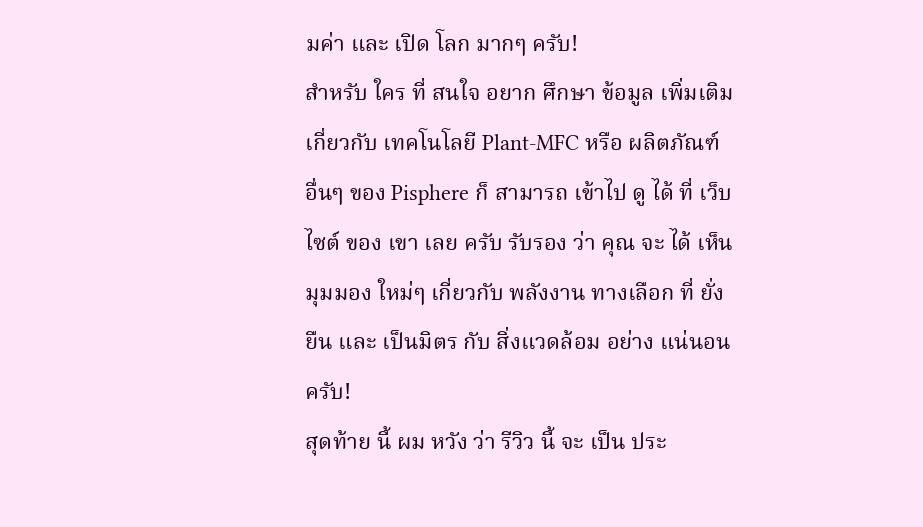มค่า และ เปิด โลก มากๆ ครับ!
สำหรับ ใคร ที่ สนใจ อยาก ศึกษา ข้อมูล เพิ่มเติม เกี่ยวกับ เทคโนโลยี Plant-MFC หรือ ผลิตภัณฑ์ อื่นๆ ของ Pisphere ก็ สามารถ เข้าไป ดู ได้ ที่ เว็บไซต์ ของ เขา เลย ครับ รับรอง ว่า คุณ จะ ได้ เห็น มุมมอง ใหม่ๆ เกี่ยวกับ พลังงาน ทางเลือก ที่ ยั่งยืน และ เป็นมิตร กับ สิ่งแวดล้อม อย่าง แน่นอน ครับ!
สุดท้าย นี้ ผม หวัง ว่า รีวิว นี้ จะ เป็น ประ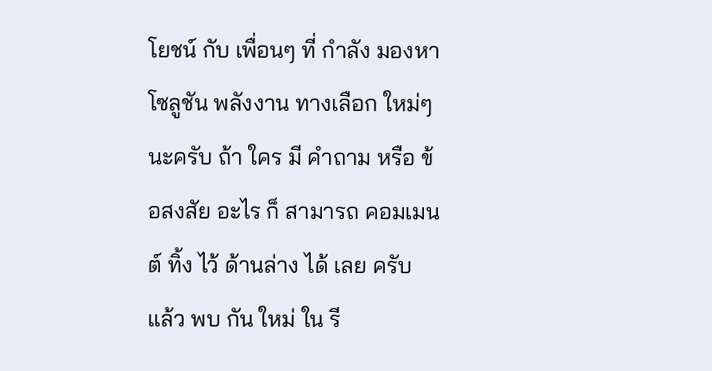โยชน์ กับ เพื่อนๆ ที่ กำลัง มองหา โซลูชัน พลังงาน ทางเลือก ใหม่ๆ นะครับ ถ้า ใคร มี คำถาม หรือ ข้อสงสัย อะไร ก็ สามารถ คอมเมนต์ ทิ้ง ไว้ ด้านล่าง ได้ เลย ครับ แล้ว พบ กัน ใหม่ ใน รี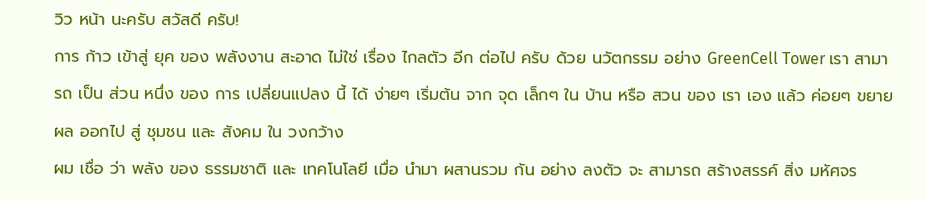วิว หน้า นะครับ สวัสดี ครับ!
การ ก้าว เข้าสู่ ยุค ของ พลังงาน สะอาด ไม่ใช่ เรื่อง ไกลตัว อีก ต่อไป ครับ ด้วย นวัตกรรม อย่าง GreenCell Tower เรา สามารถ เป็น ส่วน หนึ่ง ของ การ เปลี่ยนแปลง นี้ ได้ ง่ายๆ เริ่มต้น จาก จุด เล็กๆ ใน บ้าน หรือ สวน ของ เรา เอง แล้ว ค่อยๆ ขยายผล ออกไป สู่ ชุมชน และ สังคม ใน วงกว้าง
ผม เชื่อ ว่า พลัง ของ ธรรมชาติ และ เทคโนโลยี เมื่อ นำมา ผสานรวม กัน อย่าง ลงตัว จะ สามารถ สร้างสรรค์ สิ่ง มหัศจร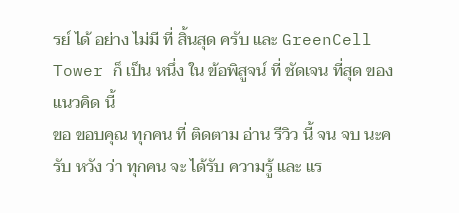รย์ ได้ อย่าง ไม่มี ที่ สิ้นสุด ครับ และ GreenCell Tower ก็ เป็น หนึ่ง ใน ข้อพิสูจน์ ที่ ชัดเจน ที่สุด ของ แนวคิด นี้
ขอ ขอบคุณ ทุกคน ที่ ติดตาม อ่าน รีวิว นี้ จน จบ นะครับ หวัง ว่า ทุกคน จะ ได้รับ ความรู้ และ แร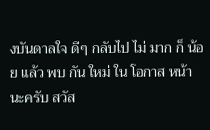งบันดาลใจ ดีๆ กลับไป ไม่ มาก ก็ น้อย แล้ว พบ กัน ใหม่ ใน โอกาส หน้า นะครับ สวัส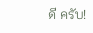ดี ครับ!